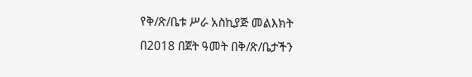የቅ/ጽ/ቤቱ ሥራ አስኪያጅ መልእክት
በ2018 በጀት ዓመት በቅ/ጽ/ቤታችን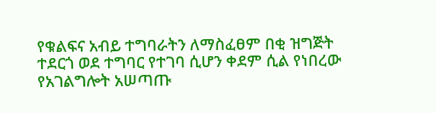የቁልፍና አብይ ተግባራትን ለማስፈፀም በቂ ዝግጅት ተደርጎ ወደ ተግባር የተገባ ሲሆን ቀደም ሲል የነበረው የአገልግሎት አሠጣጡ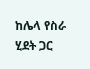ከሌላ የስራ ሂደት ጋር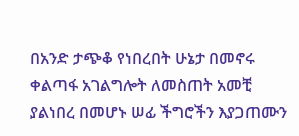በአንድ ታጭቆ የነበረበት ሁኔታ በመኖሩ ቀልጣፋ አገልግሎት ለመስጠት አመቺ ያልነበረ በመሆኑ ሠፊ ችግሮችን እያጋጠሙን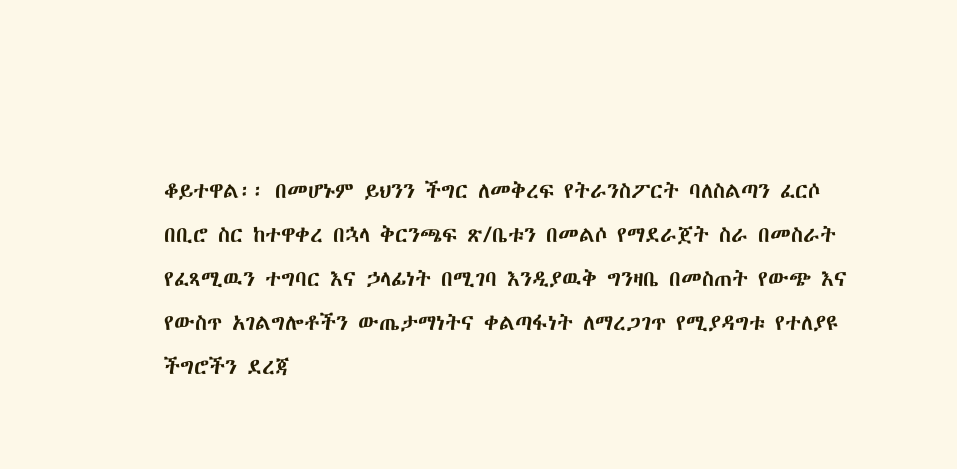ቆይተዋል፡፡ በመሆኑም ይህንን ችግር ለመቅረፍ የትራንስፖርት ባለስልጣን ፈርሶ በቢሮ ስር ከተዋቀረ በኋላ ቅርንጫፍ ጽ/ቤቱን በመልሶ የማደራጀት ስራ በመስራት የፈጻሚዉን ተግባር እና ኃላፊነት በሚገባ እንዲያዉቅ ግንዛቤ በመስጠት የውጭ እና የውስጥ አገልግሎቶችን ውጤታማነትና ቀልጣፋነት ለማረጋገጥ የሚያዳግቱ የተለያዩ ችግሮችን ደረጃ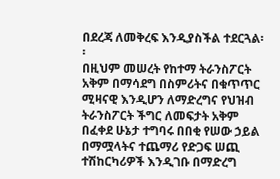በደረጃ ለመቅረፍ እንዲያስችል ተደርጓል፡፡
በዚህም መሠረት የከተማ ትራንስፖርት አቅም በማሳደግ በስምሪትና በቁጥጥር ሚዛናዊ እንዲሆን ለማድረግና የህዝብ ትራንስፖርት ችግር ለመፍታት አቅም በፈቀደ ሁኔታ ተግባሩ በበቂ የሠው ኃይል በማሟላትና ተጨማሪ የድጋፍ ሠጪ ተሽከርካሪዎች እንዲገቡ በማድረግ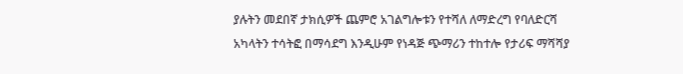ያሉትን መደበኛ ታክሲዎች ጨምሮ አገልግሎቱን የተሻለ ለማድረግ የባለድርሻ አካላትን ተሳትፎ በማሳደግ እንዲሁም የነዳጅ ጭማሪን ተከተሎ የታሪፍ ማሻሻያ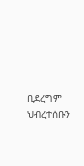ቢደረግም ህብረተሰቡን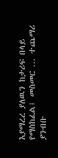እያማረረ ያለዉን ከታሪፍ በላይ የማስከፈል፤ መስመር ... ተጨማሪ ያንብቡ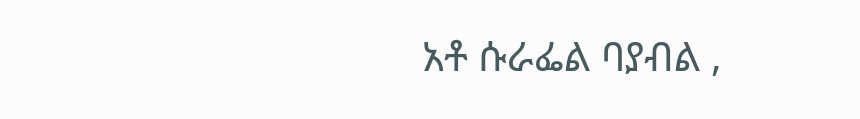አቶ ሱራፌል ባያብል ,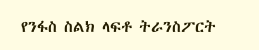የንፋስ ስልክ ላፍቶ ትራንስፖርት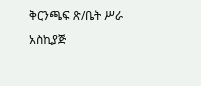ቅርንጫፍ ጽ/ቤት ሥራ አስኪያጅ